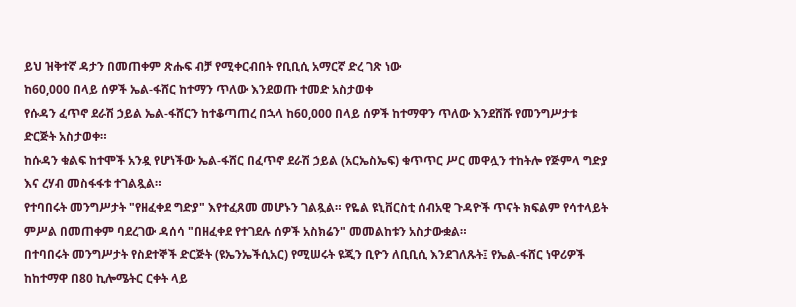ይህ ዝቅተኛ ዳታን በመጠቀም ጽሑፍ ብቻ የሚቀርብበት የቢቢሲ አማርኛ ድረ ገጽ ነው
ከ60,000 በላይ ሰዎች ኤል-ፋሸር ከተማን ጥለው እንደወጡ ተመድ አስታወቀ
የሱዳን ፈጥኖ ደራሽ ኃይል ኤል-ፋሸርን ከተቆጣጠረ በኋላ ከ60,000 በላይ ሰዎች ከተማዋን ጥለው እንደሸሹ የመንግሥታቱ ድርጅት አስታወቀ።
ከሱዳን ቁልፍ ከተሞች አንዷ የሆነችው ኤል-ፋሸር በፈጥኖ ደራሽ ኃይል (አርኤስኤፍ) ቁጥጥር ሥር መዋሏን ተከትሎ የጅምላ ግድያ እና ረሃብ መስፋፋቱ ተገልጿል።
የተባበሩት መንግሥታት "የዘፈቀደ ግድያ" እየተፈጸመ መሆኑን ገልጿል። የዬል ዩኒቨርስቲ ሰብአዊ ጉዳዮች ጥናት ክፍልም የሳተላይት ምሥል በመጠቀም ባደረገው ዳሰሳ "በዘፈቀደ የተገደሉ ሰዎች አስክሬን" መመልከቱን አስታውቋል።
በተባበሩት መንግሥታት የስደተኞች ድርጅት (ዩኤንኤችሲአር) የሚሠሩት ዩጂን ቢዮን ለቢቢሲ እንደገለጹት፤ የኤል-ፋሸር ነዋሪዎች ከከተማዋ በ80 ኪሎሜትር ርቀት ላይ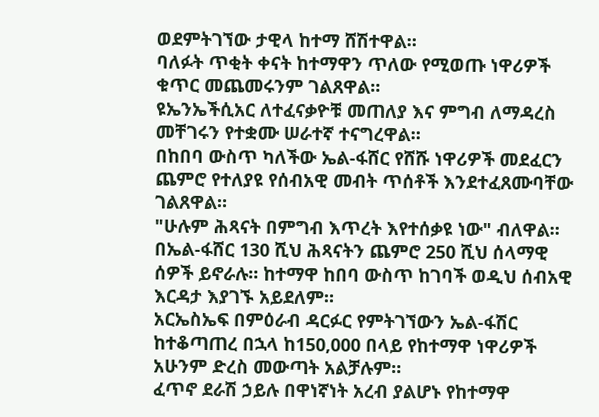ወደምትገኘው ታዊላ ከተማ ሸሽተዋል።
ባለፉት ጥቂት ቀናት ከተማዋን ጥለው የሚወጡ ነዋሪዎች ቁጥር መጨመሩንም ገልጸዋል።
ዩኤንኤችሲአር ለተፈናቃዮቹ መጠለያ እና ምግብ ለማዳረስ መቸገሩን የተቋሙ ሠራተኛ ተናግረዋል።
በከበባ ውስጥ ካለችው ኤል-ፋሸር የሸሹ ነዋሪዎች መደፈርን ጨምሮ የተለያዩ የሰብአዊ መብት ጥሰቶች እንደተፈጸሙባቸው ገልጸዋል።
"ሁሉም ሕጻናት በምግብ እጥረት እየተሰቃዩ ነው" ብለዋል።
በኤል-ፋሸር 130 ሺህ ሕጻናትን ጨምሮ 250 ሺህ ሰላማዊ ሰዎች ይኖራሉ። ከተማዋ ከበባ ውስጥ ከገባች ወዲህ ሰብአዊ እርዳታ እያገኙ አይደለም።
አርኤስኤፍ በምዕራብ ዳርፉር የምትገኘውን ኤል-ፋሽር ከተቆጣጠረ በኋላ ከ150,000 በላይ የከተማዋ ነዋሪዎች አሁንም ድረስ መውጣት አልቻሉም።
ፈጥኖ ደራሽ ኃይሉ በዋነኛነት አረብ ያልሆኑ የከተማዋ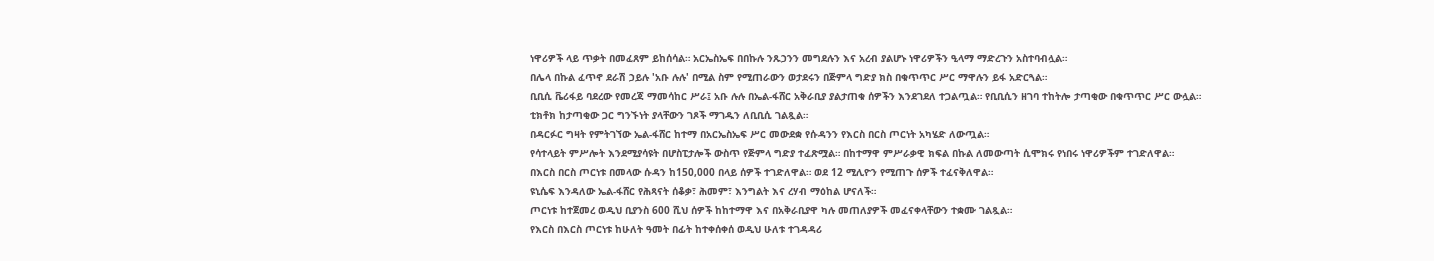ነዋሪዎች ላይ ጥቃት በመፈጸም ይከሰሳል። አርኤስኤፍ በበኩሉ ንጹኃንን መግደሉን እና አረብ ያልሆኑ ነዋሪዎችን ዒላማ ማድረጉን አስተባብሏል።
በሌላ በኩል ፈጥኖ ደራሽ ኃይሉ 'አቡ ሉሉ' በሚል ስም የሚጠራውን ወታደሩን በጅምላ ግድያ ክስ በቁጥጥር ሥር ማዋሉን ይፋ አድርጓል።
ቢቢሲ ቬሪፋይ ባደረው የመረጃ ማመሳከር ሥራ፤ አቡ ሉሉ በኤል-ፋሸር አቅራቢያ ያልታጠቁ ሰዎችን እንደገደለ ተጋልጧል። የቢቢሲን ዘገባ ተከትሎ ታጣቂው በቁጥጥር ሥር ውሏል።
ቲክቶክ ከታጣቂው ጋር ግንኙነት ያላቸውን ገጾች ማገዱን ለቢቢሲ ገልጿል።
በዳርፉር ግዛት የምትገኘው ኤል-ፋሸር ከተማ በአርኤስኤፍ ሥር መውደቋ የሱዳንን የእርስ በርስ ጦርነት አካሄድ ለውጧል።
የሳተላይት ምሥሎት እንደሚያሳዩት በሆስፒታሎች ውስጥ የጅምላ ግድያ ተፈጽሟል። በከተማዋ ምሥራቃዊ ክፍል በኩል ለመውጣት ሲሞክሩ የነበሩ ነዋሪዎችም ተገድለዋል።
በእርስ በርስ ጦርነቱ በመላው ሱዳን ከ150,000 በላይ ሰዎች ተገድለዋል። ወደ 12 ሚሊዮን የሚጠጉ ሰዎች ተፈናቅለዋል።
ዩኒሴፍ እንዳለው ኤል-ፋሸር የሕጻናት ሰቆቃ፣ ሕመም፣ እንግልት እና ረሃብ ማዕከል ሆናለች።
ጦርነቱ ከተጀመረ ወዲህ ቢያንስ 600 ሺህ ሰዎች ከከተማዋ እና በአቅራቢያዋ ካሉ መጠለያዎች መፈናቀላቸውን ተቋሙ ገልጿል።
የእርስ በእርስ ጦርነቱ ከሁለት ዓመት በፊት ከተቀሰቀሰ ወዲህ ሁለቱ ተገዳዳሪ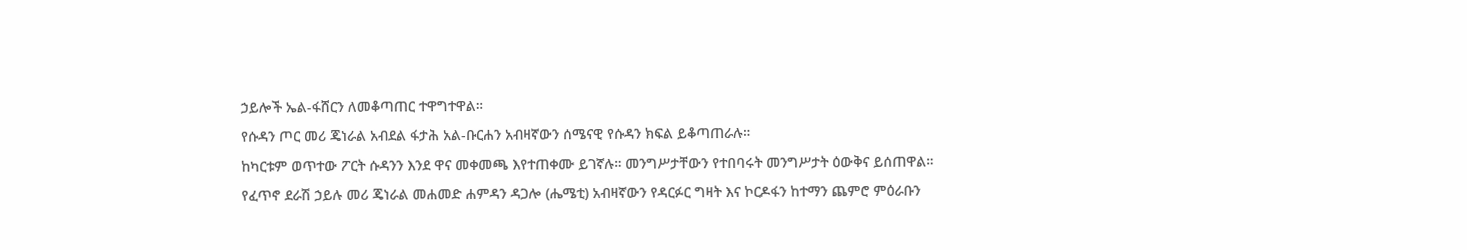ኃይሎች ኤል-ፋሸርን ለመቆጣጠር ተዋግተዋል።
የሱዳን ጦር መሪ ጄነራል አብደል ፋታሕ አል-ቡርሐን አብዛኛውን ሰሜናዊ የሱዳን ክፍል ይቆጣጠራሉ።
ከካርቱም ወጥተው ፖርት ሱዳንን እንደ ዋና መቀመጫ እየተጠቀሙ ይገኛሉ። መንግሥታቸውን የተበባሩት መንግሥታት ዕውቅና ይሰጠዋል።
የፈጥኖ ደራሽ ኃይሉ መሪ ጄነራል መሐመድ ሐምዳን ዳጋሎ (ሔሜቲ) አብዛኛውን የዳርፉር ግዛት እና ኮርዶፋን ከተማን ጨምሮ ምዕራቡን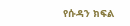የሱዳን ክፍል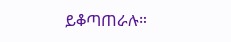ይቆጣጠራሉ።